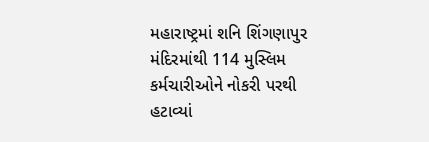મહારાષ્ટ્રમાં શનિ શિંગણાપુર મંદિરમાંથી 114 મુસ્લિમ કર્મચારીઓને નોકરી પરથી હટાવ્યાં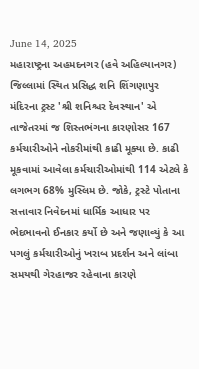June 14, 2025
મહારાષ્ટ્રના અહમદનગર (હવે અહિલ્યાનગર) જિલ્લામાં સ્થિત પ્રસિદ્ધ શનિ શિંગણાપુર મંદિરના ટ્રસ્ટ 'શ્રી શનિશ્ચર દેવસ્થાન' એ તાજેતરમાં જ શિસ્તભંગના કારણોસર 167 કર્મચારીઓને નોકરીમાંથી કાઢી મૂક્યા છે. કાઢી મૂકવામાં આવેલા કર્મચારીઓમાંથી 114 એટલે કે લગભગ 68% મુસ્લિમ છે. જોકે, ટ્રસ્ટે પોતાના સત્તાવાર નિવેદનમાં ધાર્મિક આધાર પર ભેદભાવનો ઈનકાર કર્યો છે અને જણાવ્યું કે આ પગલું કર્મચારીઓનું ખરાબ પ્રદર્શન અને લાંબા સમયથી ગેરહાજર રહેવાના કારણે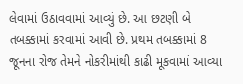લેવામાં ઉઠાવવામાં આવ્યું છે. આ છટણી બે તબક્કામાં કરવામાં આવી છે. પ્રથમ તબક્કામાં 8 જૂનના રોજ તેમને નોકરીમાંથી કાઢી મૂકવામાં આવ્યા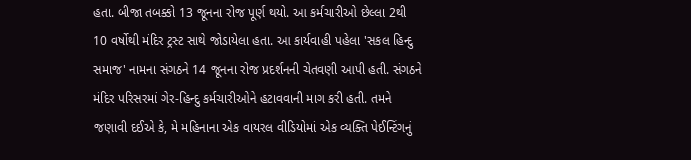હતા. બીજા તબક્કો 13 જૂનના રોજ પૂર્ણ થયો. આ કર્મચારીઓ છેલ્લા 2થી 10 વર્ષોથી મંદિર ટ્રસ્ટ સાથે જોડાયેલા હતા. આ કાર્યવાહી પહેલા 'સકલ હિન્દુ સમાજ' નામના સંગઠને 14 જૂનના રોજ પ્રદર્શનની ચેતવણી આપી હતી. સંગઠને મંદિર પરિસરમાં ગેર-હિન્દુ કર્મચારીઓને હટાવવાની માગ કરી હતી. તમને જણાવી દઈએ કે, મે મહિનાના એક વાયરલ વીડિયોમાં એક વ્યક્તિ પેઈન્ટિંગનું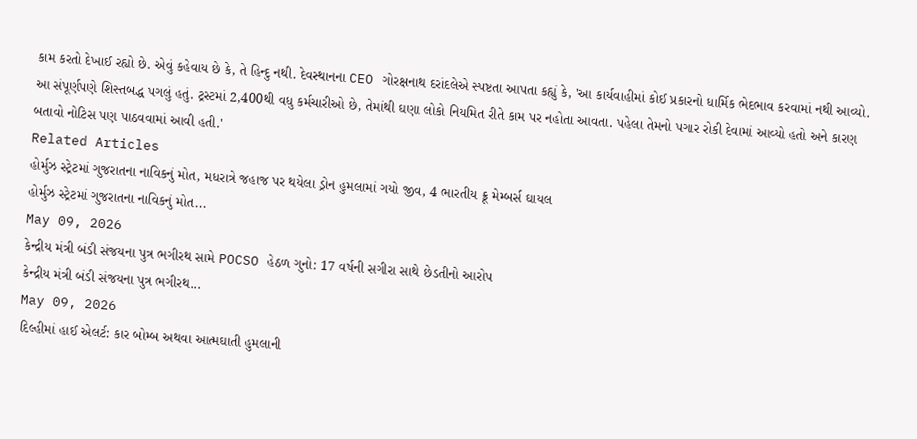કામ કરતો દેખાઈ રહ્યો છે. એવું કહેવાય છે કે, તે હિન્દુ નથી. દેવસ્થાનના CEO ગોરક્ષનાથ દરાંદલેએ સ્પષ્ટતા આપતા કહ્યું કે, 'આ કાર્યવાહીમાં કોઈ પ્રકારનો ધાર્મિક ભેદભાવ કરવામાં નથી આવ્યો. આ સંપૂર્ણપણે શિસ્તબદ્ધ પગલું હતું. ટ્રસ્ટમાં 2,400થી વધુ કર્મચારીઓ છે, તેમાંથી ઘણા લોકો નિયમિત રીતે કામ પર નહોતા આવતા. પહેલા તેમનો પગાર રોકી દેવામાં આવ્યો હતો અને કારણ બતાવો નોટિસ પણ પાઠવવામાં આવી હતી.'
Related Articles
હોર્મુઝ સ્ટ્રેટમાં ગુજરાતના નાવિકનું મોત, મધરાત્રે જહાજ પર થયેલા ડ્રોન હુમલામાં ગયો જીવ, 4 ભારતીય ક્રૂ મેમ્બર્સ ઘાયલ
હોર્મુઝ સ્ટ્રેટમાં ગુજરાતના નાવિકનું મોત...
May 09, 2026
કેન્દ્રીય મંત્રી બંડી સંજયના પુત્ર ભગીરથ સામે POCSO હેઠળ ગુનો: 17 વર્ષની સગીરા સાથે છેડતીનો આરોપ
કેન્દ્રીય મંત્રી બંડી સંજયના પુત્ર ભગીરથ...
May 09, 2026
દિલ્હીમાં હાઈ એલર્ટ: કાર બોમ્બ અથવા આત્મઘાતી હુમલાની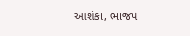આશંકા, ભાજપ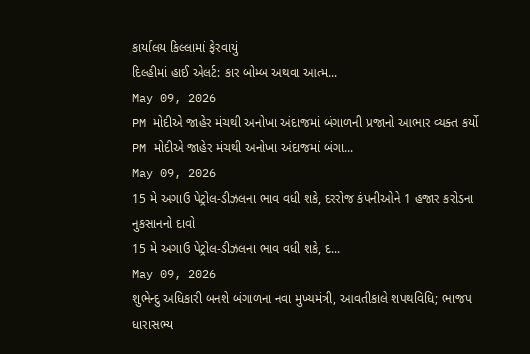કાર્યાલય કિલ્લામાં ફેરવાયું
દિલ્હીમાં હાઈ એલર્ટ: કાર બોમ્બ અથવા આત્મ...
May 09, 2026
PM મોદીએ જાહેર મંચથી અનોખા અંદાજમાં બંગાળની પ્રજાનો આભાર વ્યક્ત કર્યો
PM મોદીએ જાહેર મંચથી અનોખા અંદાજમાં બંગા...
May 09, 2026
15 મે અગાઉ પેટ્રોલ-ડીઝલના ભાવ વધી શકે, દરરોજ કંપનીઓને 1 હજાર કરોડના નુકસાનનો દાવો
15 મે અગાઉ પેટ્રોલ-ડીઝલના ભાવ વધી શકે, દ...
May 09, 2026
શુભેન્દુ અધિકારી બનશે બંગાળના નવા મુખ્યમંત્રી, આવતીકાલે શપથવિધિ; ભાજપ ધારાસભ્ય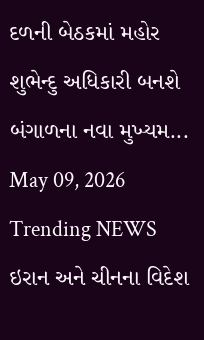દળની બેઠકમાં મહોર
શુભેન્દુ અધિકારી બનશે બંગાળના નવા મુખ્યમ...
May 09, 2026
Trending NEWS
ઇરાન અને ચીનના વિદેશ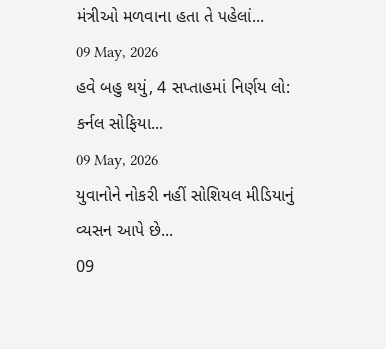મંત્રીઓ મળવાના હતા તે પહેલાં...
09 May, 2026
હવે બહુ થયું, 4 સપ્તાહમાં નિર્ણય લો: કર્નલ સોફિયા...
09 May, 2026
યુવાનોને નોકરી નહીં સોશિયલ મીડિયાનું વ્યસન આપે છે...
09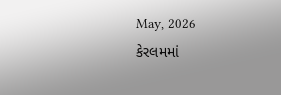May, 2026
કેરલમમાં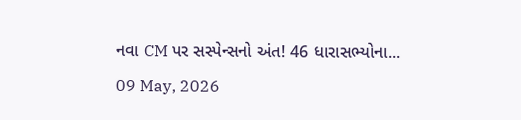નવા CM પર સસ્પેન્સનો અંત! 46 ધારાસભ્યોના...
09 May, 2026